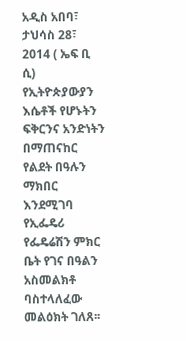አዲስ አበባ፣ ታህሳስ 28፣ 2014 ( ኤፍ ቢ ሲ) የኢትዮጵያውያን እሴቶች የሆኑትን ፍቅርንና አንድነትን በማጠናከር የልደት በዓሉን ማክበር እንደሚገባ የኢፌዴሪ የፌዴሬሽን ምክር ቤት የገና በዓልን አስመልክቶ ባስተላለፈው መልዕክት ገለጸ፡፡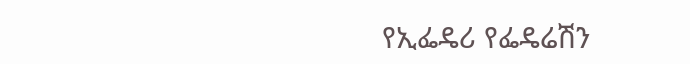የኢፌዴሪ የፌዴሬሽን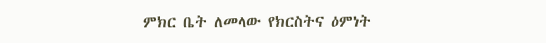ምክር ቤት ለመላው የክርስትና ዕምነት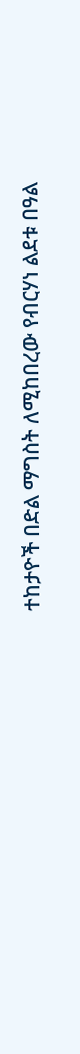ተከታዮች በድል ማግስት ለሚከበረው የብርሃነ ልደቱ በዓል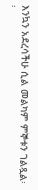እንኳን አደረሳችሁ ሲል መልካም ምኞቱን ገልጿል፡፡